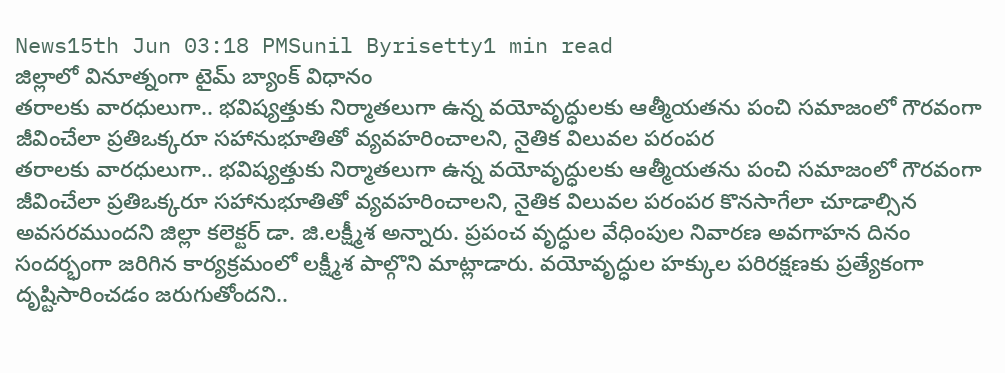News15th Jun 03:18 PMSunil Byrisetty1 min read
జిల్లాలో వినూత్నంగా టైమ్ బ్యాంక్ విధానం
తరాలకు వారధులుగా.. భవిష్యత్తుకు నిర్మాతలుగా ఉన్న వయోవృద్ధులకు ఆత్మీయతను పంచి సమాజంలో గౌరవంగా జీవించేలా ప్రతిఒక్కరూ సహానుభూతితో వ్యవహరించాలని, నైతిక విలువల పరంపర
తరాలకు వారధులుగా.. భవిష్యత్తుకు నిర్మాతలుగా ఉన్న వయోవృద్ధులకు ఆత్మీయతను పంచి సమాజంలో గౌరవంగా జీవించేలా ప్రతిఒక్కరూ సహానుభూతితో వ్యవహరించాలని, నైతిక విలువల పరంపర కొనసాగేలా చూడాల్సిన అవసరముందని జిల్లా కలెక్టర్ డా. జి.లక్ష్మీశ అన్నారు. ప్రపంచ వృద్ధుల వేధింపుల నివారణ అవగాహన దినం సందర్భంగా జరిగిన కార్యక్రమంలో లక్ష్మీశ పాల్గొని మాట్లాడారు. వయోవృద్ధుల హక్కుల పరిరక్షణకు ప్రత్యేకంగా దృష్టిసారించడం జరుగుతోందని..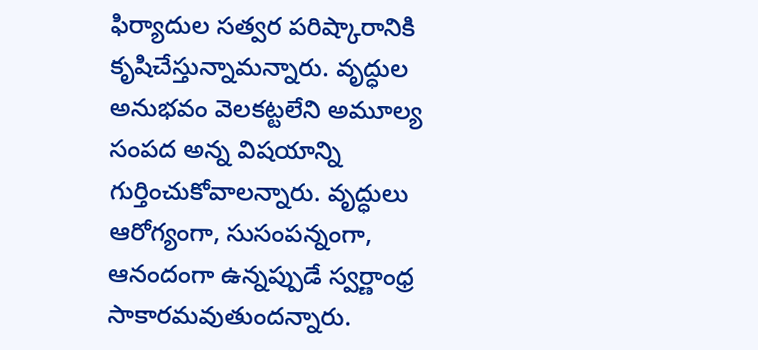ఫిర్యాదుల సత్వర పరిష్కారానికి కృషిచేస్తున్నామన్నారు. వృద్ధుల అనుభవం వెలకట్టలేని అమూల్య సంపద అన్న విషయాన్ని గుర్తించుకోవాలన్నారు. వృద్ధులు ఆరోగ్యంగా, సుసంపన్నంగా, ఆనందంగా ఉన్నప్పుడే స్వర్ణాంధ్ర సాకారమవుతుందన్నారు.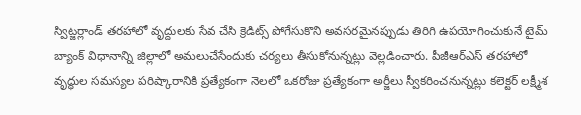స్విట్జర్లాండ్ తరహాలో వృద్దులకు సేవ చేసి క్రెడిట్స్ పోగేసుకొని అవసరమైనప్పుడు తిరిగి ఉపయోగించుకునే టైమ్ బ్యాంక్ విధానాన్ని జిల్లాలో అమలుచేసేందుకు చర్యలు తీసుకోనున్నట్లు వెల్లడించారు. పీజీఆర్ఎస్ తరహాలో వృద్ధుల సమస్యల పరిష్కారానికి ప్రత్యేకంగా నెలలో ఒకరోజు ప్రత్యేకంగా అర్జీలు స్వీకరించనున్నట్లు కలెక్టర్ లక్ష్మీశ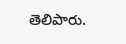తెలిపారు.